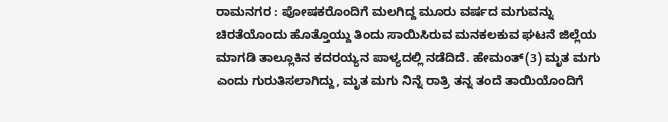ರಾಮನಗರ : ಪೋಷಕರೊಂದಿಗೆ ಮಲಗಿದ್ದ ಮೂರು ವರ್ಷದ ಮಗುವನ್ನು ಚಿರತೆಯೊಂದು ಹೊತ್ತೊಯ್ದು ತಿಂದು ಸಾಯಿಸಿರುವ ಮನಕಲಕುವ ಘಟನೆ ಜಿಲ್ಲೆಯ ಮಾಗಡಿ ತಾಲ್ಲೂಕಿನ ಕದರಯ್ಯನ ಪಾಳ್ಯದಲ್ಲಿ ನಡೆದಿದೆ. ಹೇಮಂತ್(3) ಮೃತ ಮಗು ಎಂದು ಗುರುತಿಸಲಾಗಿದ್ದು, ಮೃತ ಮಗು ನಿನ್ನೆ ರಾತ್ರಿ ತನ್ನ ತಂದೆ ತಾಯಿಯೊಂದಿಗೆ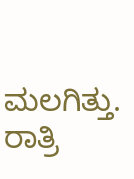ಮಲಗಿತ್ತು. ರಾತ್ರಿ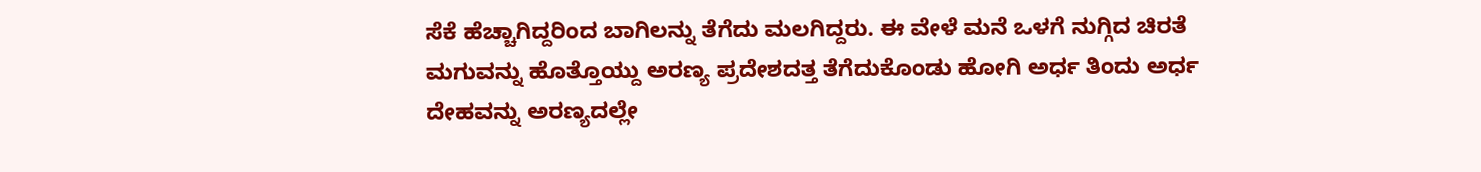ಸೆಕೆ ಹೆಚ್ಚಾಗಿದ್ದರಿಂದ ಬಾಗಿಲನ್ನು ತೆಗೆದು ಮಲಗಿದ್ದರು. ಈ ವೇಳೆ ಮನೆ ಒಳಗೆ ನುಗ್ಗಿದ ಚಿರತೆ ಮಗುವನ್ನು ಹೊತ್ತೊಯ್ದು ಅರಣ್ಯ ಪ್ರದೇಶದತ್ತ ತೆಗೆದುಕೊಂಡು ಹೋಗಿ ಅರ್ಧ ತಿಂದು ಅರ್ಧ ದೇಹವನ್ನು ಅರಣ್ಯದಲ್ಲೇ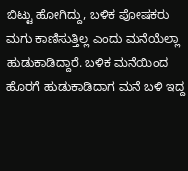ಬಿಟ್ಟು ಹೋಗಿದ್ದು, ಬಳಿಕ ಪೋಷಕರು ಮಗು ಕಾಣಿಸುತ್ತಿಲ್ಲ ಎಂದು ಮನೆಯೆಲ್ಲಾ ಹುಡುಕಾಡಿದ್ದಾರೆ. ಬಳಿಕ ಮನೆಯಿಂದ ಹೊರಗೆ ಹುಡುಕಾಡಿದಾಗ ಮನೆ ಬಳಿ ಇದ್ದ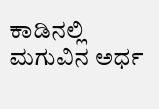ಕಾಡಿನಲ್ಲಿ ಮಗುವಿನ ಅರ್ಧ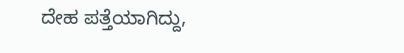ದೇಹ ಪತ್ತೆಯಾಗಿದ್ದು,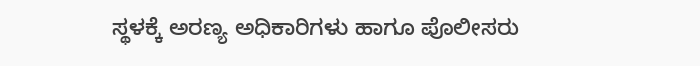ಸ್ಥಳಕ್ಕೆ ಅರಣ್ಯ ಅಧಿಕಾರಿಗಳು ಹಾಗೂ ಪೊಲೀಸರು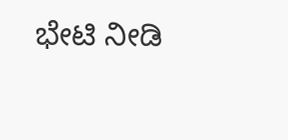ಭೇಟಿ ನೀಡಿ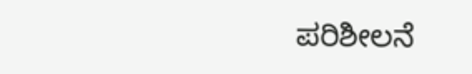ಪರಿಶೀಲನೆ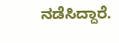ನಡೆಸಿದ್ದಾರೆ.